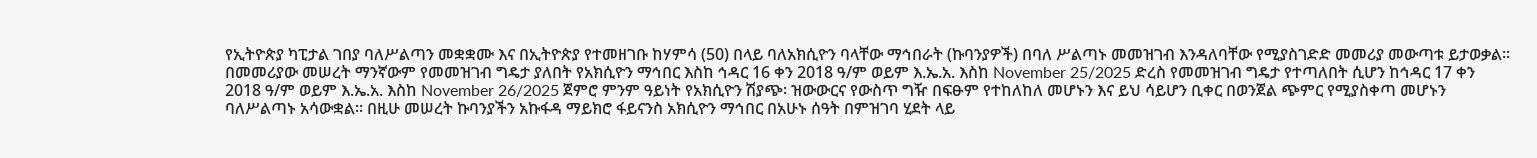የኢትዮጵያ ካፒታል ገበያ ባለሥልጣን መቋቋሙ እና በኢትዮጵያ የተመዘገቡ ከሃምሳ (50) በላይ ባለአክሲዮን ባላቸው ማኅበራት (ኩባንያዎች) በባለ ሥልጣኑ መመዝገብ እንዳለባቸው የሚያስገድድ መመሪያ መውጣቱ ይታወቃል፡፡ በመመሪያው መሠረት ማንኛውም የመመዝገብ ግዴታ ያለበት የአክሲዮን ማኅበር እስከ ኅዳር 16 ቀን 2018 ዓ/ም ወይም እ.ኤ.አ. እስከ November 25/2025 ድረስ የመመዝገብ ግዴታ የተጣለበት ሲሆን ከኅዳር 17 ቀን 2018 ዓ/ም ወይም እ.ኤ.አ. እስከ November 26/2025 ጀምሮ ምንም ዓይነት የአክሲዮን ሽያጭ፡ ዝውውርና የውስጥ ግዥ በፍፁም የተከለከለ መሆኑን እና ይህ ሳይሆን ቢቀር በወንጀል ጭምር የሚያስቀጣ መሆኑን ባለሥልጣኑ አሳውቋል፡፡ በዚሁ መሠረት ኩባንያችን አኩፋዳ ማይክሮ ፋይናንስ አክሲዮን ማኅበር በአሁኑ ሰዓት በምዝገባ ሂደት ላይ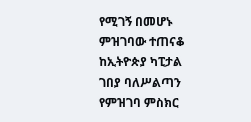የሚገኝ በመሆኑ ምዝገባው ተጠናቆ ከኢትዮጵያ ካፒታል ገበያ ባለሥልጣን የምዝገባ ምስክር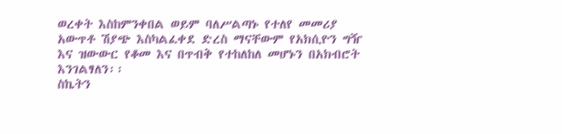ወረቀት እስከምንቀበል ወይም ባለሥልጣኑ የተለየ መመሪያ አውጥቶ ሽያጭ እስካልፈቀደ ድረስ ማናቸውም የአክሲዮን ግዥ እና ዝውውር የቆመ እና በጥብቅ የተከለከለ መሆኑን በአክብሮት እንገልፃለን፡፡
ስኬትን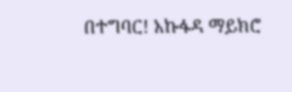በተግባር! አኩፋዳ ማይክሮ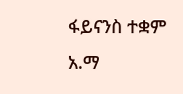ፋይናንስ ተቋም አ.ማ